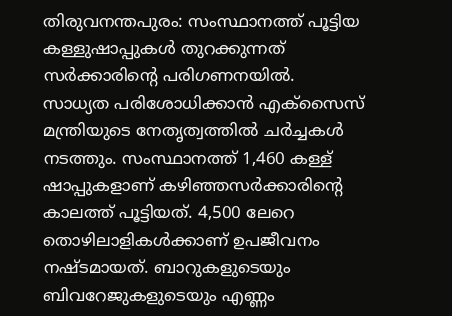തിരുവനന്തപുരം: സംസ്ഥാനത്ത് പൂട്ടിയ കള്ളുഷാപ്പുകൾ തുറക്കുന്നത് സർക്കാരിന്റെ പരിഗണനയിൽ. സാധ്യത പരിശോധിക്കാൻ എക്സൈസ് മന്ത്രിയുടെ നേതൃത്വത്തിൽ ചർച്ചകൾ നടത്തും. സംസ്ഥാനത്ത് 1,460 കള്ള് ഷാപ്പുകളാണ് കഴിഞ്ഞസർക്കാരിന്റെ കാലത്ത് പൂട്ടിയത്. 4,500 ലേറെ തൊഴിലാളികൾക്കാണ് ഉപജീവനം നഷ്ടമായത്. ബാറുകളുടെയും ബിവറേജുകളുടെയും എണ്ണം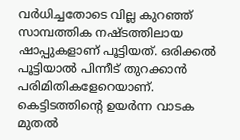വർധിച്ചതോടെ വില്ല കുറഞ്ഞ് സാമ്പത്തിക നഷ്ടത്തിലായ ഷാപ്പുകളാണ് പൂട്ടിയത്. ഒരിക്കൽ പൂട്ടിയാൽ പിന്നീട് തുറക്കാൻ പരിമിതികളേറെയാണ്. കെട്ടിടത്തിൻ്റെ ഉയർന്ന വാടക മുതൽ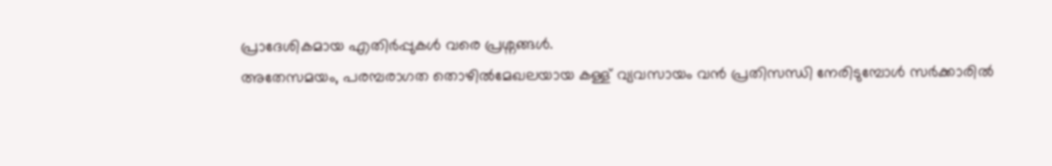പ്രാദേശികമായ എതിർപ്പുകൾ വരെ പ്രശ്നങ്ങൾ.
അതേസമയം, പരമ്പരാഗത തൊഴിൽമേഖലയായ കള്ള് വ്യവസായം വൻ പ്രതിസന്ധി നേരിടുമ്പോൾ സർക്കാരിൽ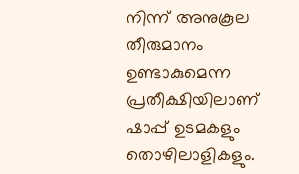നിന്ന് അനുകൂല തീരുമാനം ഉണ്ടാകുമെന്ന പ്രതീക്ഷിയിലാണ് ഷാപ്പ് ഉടമകളും തൊഴിലാളികളും.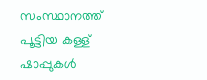സംസ്ഥാനത്ത് പൂട്ടിയ കള്ള് ഷാപ്പുകൾ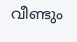വീണ്ടും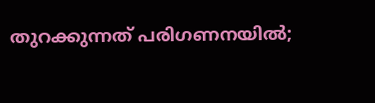തുറക്കുന്നത് പരിഗണനയിൽ;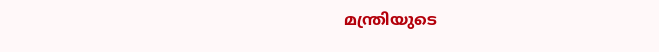മന്ത്രിയുടെ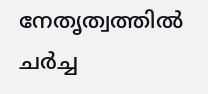നേതൃത്വത്തിൽ ചർച്ച